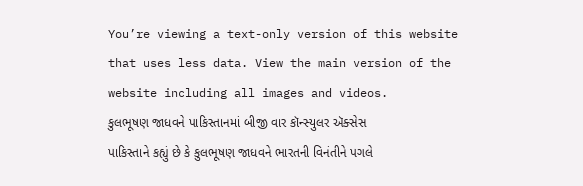You’re viewing a text-only version of this website that uses less data. View the main version of the website including all images and videos.
કુલભૂષણ જાધવને પાકિસ્તાનમાં બીજી વાર કૉન્સ્યુલર ઍક્સેસ
પાકિસ્તાને કહ્યું છે કે કુલભૂષણ જાધવને ભારતની વિનંતીને પગલે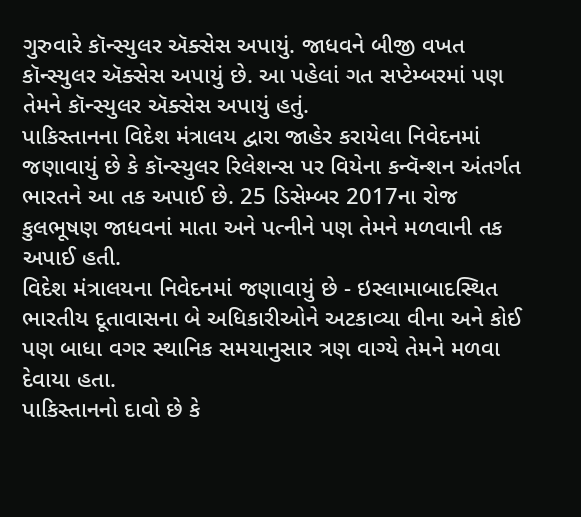ગુરુવારે કૉન્સ્યુલર ઍક્સેસ અપાયું. જાધવને બીજી વખત કૉન્સ્યુલર ઍક્સેસ અપાયું છે. આ પહેલાં ગત સપ્ટેમ્બરમાં પણ તેમને કૉન્સ્યુલર ઍક્સેસ અપાયું હતું.
પાકિસ્તાનના વિદેશ મંત્રાલય દ્વારા જાહેર કરાયેલા નિવેદનમાં જણાવાયું છે કે કૉન્સ્યુલર રિલેશન્સ પર વિયેના કન્વૅન્શન અંતર્ગત ભારતને આ તક અપાઈ છે. 25 ડિસેમ્બર 2017ના રોજ કુલભૂષણ જાધવનાં માતા અને પત્નીને પણ તેમને મળવાની તક અપાઈ હતી.
વિદેશ મંત્રાલયના નિવેદનમાં જણાવાયું છે - ઇસ્લામાબાદસ્થિત ભારતીય દૂતાવાસના બે અધિકારીઓને અટકાવ્યા વીના અને કોઈ પણ બાધા વગર સ્થાનિક સમયાનુસાર ત્રણ વાગ્યે તેમને મળવા દેવાયા હતા.
પાકિસ્તાનનો દાવો છે કે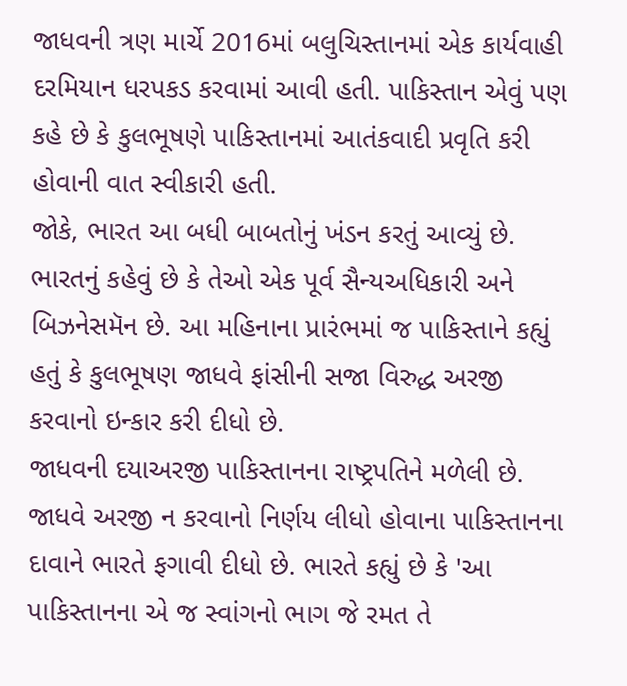જાધવની ત્રણ માર્ચે 2016માં બલુચિસ્તાનમાં એક કાર્યવાહી દરમિયાન ધરપકડ કરવામાં આવી હતી. પાકિસ્તાન એવું પણ કહે છે કે કુલભૂષણે પાકિસ્તાનમાં આતંકવાદી પ્રવૃતિ કરી હોવાની વાત સ્વીકારી હતી.
જોકે, ભારત આ બધી બાબતોનું ખંડન કરતું આવ્યું છે. ભારતનું કહેવું છે કે તેઓ એક પૂર્વ સૈન્યઅધિકારી અને બિઝનેસમૅન છે. આ મહિનાના પ્રારંભમાં જ પાકિસ્તાને કહ્યું હતું કે કુલભૂષણ જાધવે ફાંસીની સજા વિરુદ્ધ અરજી કરવાનો ઇન્કાર કરી દીધો છે.
જાધવની દયાઅરજી પાકિસ્તાનના રાષ્ટ્રપતિને મળેલી છે. જાધવે અરજી ન કરવાનો નિર્ણય લીધો હોવાના પાકિસ્તાનના દાવાને ભારતે ફગાવી દીધો છે. ભારતે કહ્યું છે કે 'આ પાકિસ્તાનના એ જ સ્વાંગનો ભાગ જે રમત તે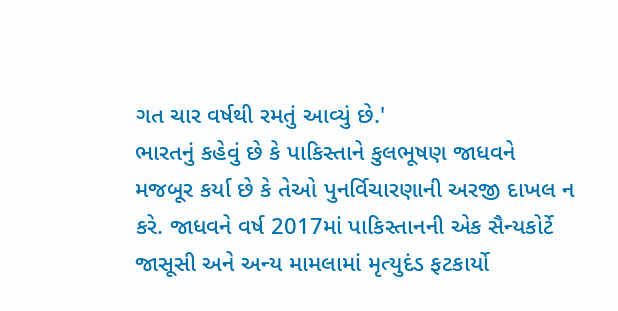ગત ચાર વર્ષથી રમતું આવ્યું છે.'
ભારતનું કહેવું છે કે પાકિસ્તાને કુલભૂષણ જાધવને મજબૂર કર્યા છે કે તેઓ પુનર્વિચારણાની અરજી દાખલ ન કરે. જાધવને વર્ષ 2017માં પાકિસ્તાનની એક સૈન્યકોર્ટે જાસૂસી અને અન્ય મામલામાં મૃત્યુદંડ ફટકાર્યો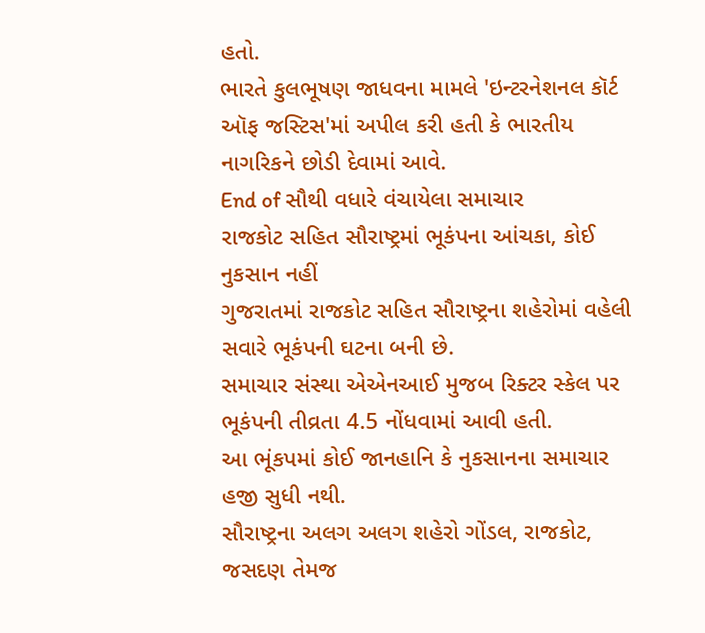હતો.
ભારતે કુલભૂષણ જાધવના મામલે 'ઇન્ટરનેશનલ કૉર્ટ ઑફ જસ્ટિસ'માં અપીલ કરી હતી કે ભારતીય નાગરિકને છોડી દેવામાં આવે.
End of સૌથી વધારે વંચાયેલા સમાચાર
રાજકોટ સહિત સૌરાષ્ટ્રમાં ભૂકંપના આંચકા, કોઈ નુકસાન નહીં
ગુજરાતમાં રાજકોટ સહિત સૌરાષ્ટ્રના શહેરોમાં વહેલી સવારે ભૂકંપની ઘટના બની છે.
સમાચાર સંસ્થા એએનઆઈ મુજબ રિક્ટર સ્કેલ પર ભૂકંપની તીવ્રતા 4.5 નોંધવામાં આવી હતી.
આ ભૂંકપમાં કોઈ જાનહાનિ કે નુકસાનના સમાચાર હજી સુધી નથી.
સૌરાષ્ટ્રના અલગ અલગ શહેરો ગોંડલ, રાજકોટ, જસદણ તેમજ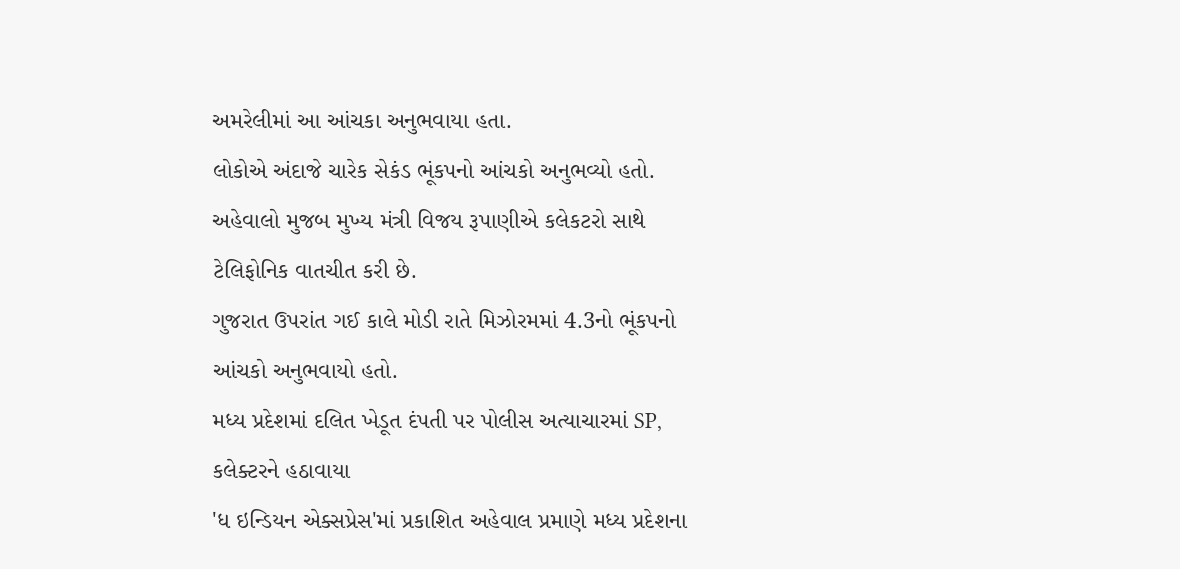અમરેલીમાં આ આંચકા અનુભવાયા હતા.
લોકોએ અંદાજે ચારેક સેકંડ ભૂંકપનો આંચકો અનુભવ્યો હતો.
અહેવાલો મુજબ મુખ્ય મંત્રી વિજય રૂપાણીએ કલેકટરો સાથે ટેલિફોનિક વાતચીત કરી છે.
ગુજરાત ઉપરાંત ગઈ કાલે મોડી રાતે મિઝોરમમાં 4.3નો ભૂંકપનો આંચકો અનુભવાયો હતો.
મધ્ય પ્રદેશમાં દલિત ખેડૂત દંપતી પર પોલીસ અત્યાચારમાં SP, કલેક્ટરને હઠાવાયા
'ધ ઇન્ડિયન એક્સપ્રેસ'માં પ્રકાશિત અહેવાલ પ્રમાણે મધ્ય પ્રદેશના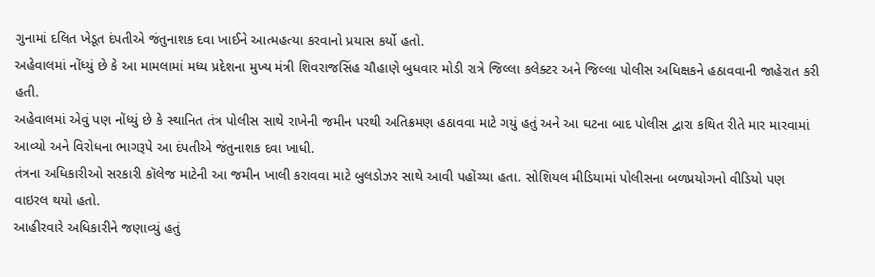ગુનામાં દલિત ખેડૂત દંપતીએ જંતુનાશક દવા ખાઈને આત્મહત્યા કરવાનો પ્રયાસ કર્યો હતો.
અહેવાલમાં નોંધ્યું છે કે આ મામલામાં મધ્ય પ્રદેશના મુખ્ય મંત્રી શિવરાજસિંહ ચૌહાણે બુધવાર મોડી રાત્રે જિલ્લા કલેક્ટર અને જિલ્લા પોલીસ અધિક્ષકને હઠાવવાની જાહેરાત કરી હતી.
અહેવાલમાં એવું પણ નોંધ્યું છે કે સ્થાનિત તંત્ર પોલીસ સાથે રાખેની જમીન પરથી અતિક્રમણ હઠાવવા માટે ગયું હતું અને આ ઘટના બાદ પોલીસ દ્વારા કથિત રીતે માર મારવામાં આવ્યો અને વિરોધના ભાગરૂપે આ દંપતીએ જંતુનાશક દવા ખાધી.
તંત્રના અધિકારીઓ સરકારી કૉલેજ માટેની આ જમીન ખાલી કરાવવા માટે બુલડોઝર સાથે આવી પહોંચ્યા હતા. સોશિયલ મીડિયામાં પોલીસના બળપ્રયોગનો વીડિયો પણ વાઇરલ થયો હતો.
આહીરવારે અધિકારીને જણાવ્યું હતું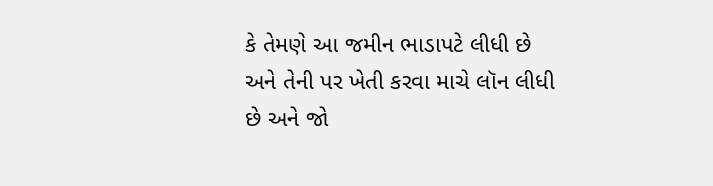કે તેમણે આ જમીન ભાડાપટે લીધી છે અને તેની પર ખેતી કરવા માચે લૉન લીધી છે અને જો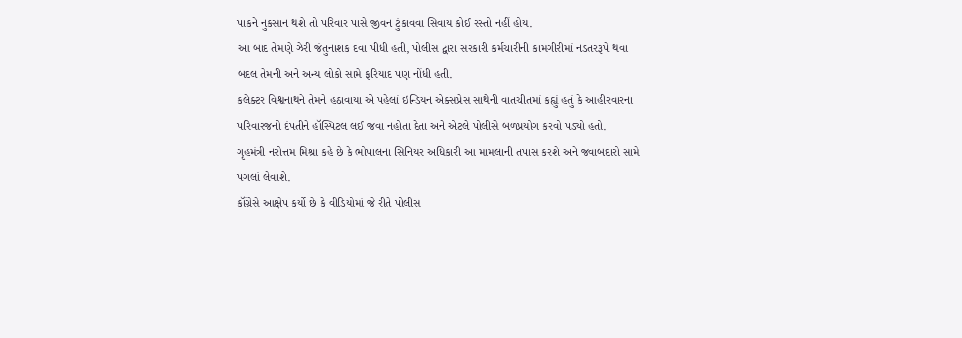પાકને નુકસાન થશે તો પરિવાર પાસે જીવન ટુંકાવવા સિવાય કોઈ રસ્તો નહીં હોય.
આ બાદ તેમણે ઝેરી જંતુનાશક દવા પીધી હતી, પોલીસ દ્વારા સરકારી કર્મચારીની કામગીરીમાં નડતરરૂપે થવા બદલ તેમની અને અન્ય લોકો સામે ફરિયાદ પણ નોંધી હતી.
કલેક્ટર વિશ્વનાથને તેમને હઠાવાયા એ પહેલાં ઇન્ડિયન એક્સપ્રેસ સાથેની વાતચીતમાં કહ્યું હતું કે આહીરવારના પરિવારજનો દંપતીને હૉસ્પિટલ લઈ જવા નહોતા દેતા અને એટલે પોલીસે બળપ્રયોગ કરવો પડ્યો હતો.
ગૃહમંત્રી નરોત્તમ મિશ્રા કહે છે કે ભોપાલના સિનિયર અધિકારી આ મામલાની તપાસ કરશે અને જવાબદારો સામે પગલાં લેવાશે.
કૉંગ્રેસે આક્ષેપ કર્યો છે કે વીડિયોમાં જે રીતે પોલીસ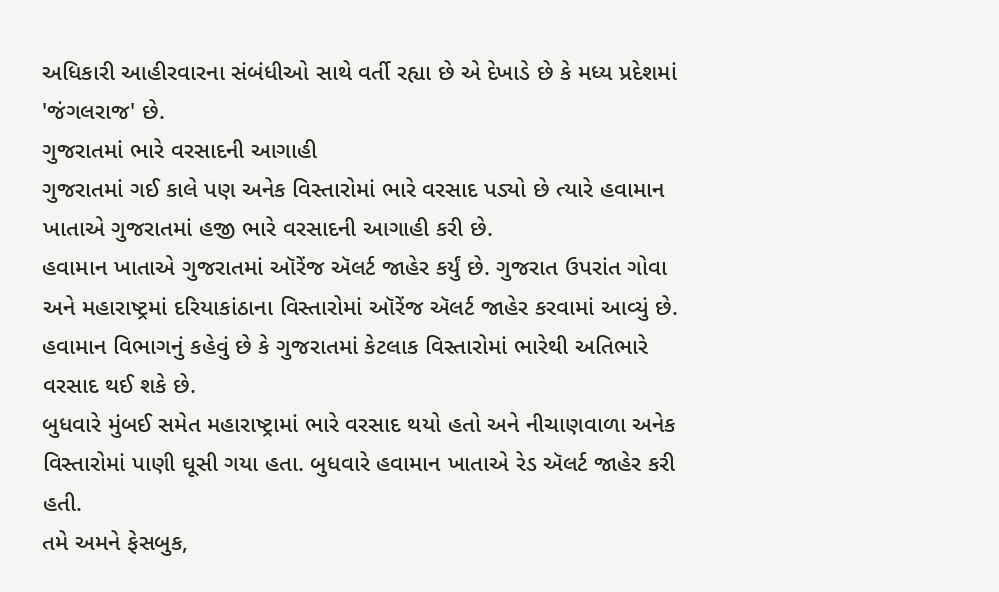અધિકારી આહીરવારના સંબંધીઓ સાથે વર્તી રહ્યા છે એ દેખાડે છે કે મધ્ય પ્રદેશમાં 'જંગલરાજ' છે.
ગુજરાતમાં ભારે વરસાદની આગાહી
ગુજરાતમાં ગઈ કાલે પણ અનેક વિસ્તારોમાં ભારે વરસાદ પડ્યો છે ત્યારે હવામાન ખાતાએ ગુજરાતમાં હજી ભારે વરસાદની આગાહી કરી છે.
હવામાન ખાતાએ ગુજરાતમાં ઑરેંજ ઍલર્ટ જાહેર કર્યું છે. ગુજરાત ઉપરાંત ગોવા અને મહારાષ્ટ્રમાં દરિયાકાંઠાના વિસ્તારોમાં ઑરેંજ ઍલર્ટ જાહેર કરવામાં આવ્યું છે.
હવામાન વિભાગનું કહેવું છે કે ગુજરાતમાં કેટલાક વિસ્તારોમાં ભારેથી અતિભારે વરસાદ થઈ શકે છે.
બુધવારે મુંબઈ સમેત મહારાષ્ટ્રામાં ભારે વરસાદ થયો હતો અને નીચાણવાળા અનેક વિસ્તારોમાં પાણી ઘૂસી ગયા હતા. બુધવારે હવામાન ખાતાએ રેડ ઍલર્ટ જાહેર કરી હતી.
તમે અમને ફેસબુક,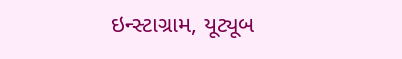ઇન્સ્ટાગ્રામ, યૂટ્યૂબ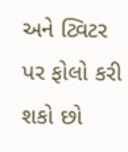અને ટ્વિટર પર ફોલો કરી શકો છો